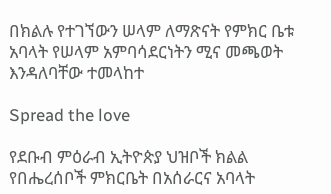በክልሉ የተገኘውን ሠላም ለማጽናት የምክር ቤቱ አባላት የሠላም አምባሳደርነትን ሚና መጫወት እንዳለባቸው ተመላከተ

Spread the love

የደቡብ ምዕራብ ኢትዮጵያ ህዝቦች ክልል የበሔረሰቦች ምክርቤት በአሰራርና አባላት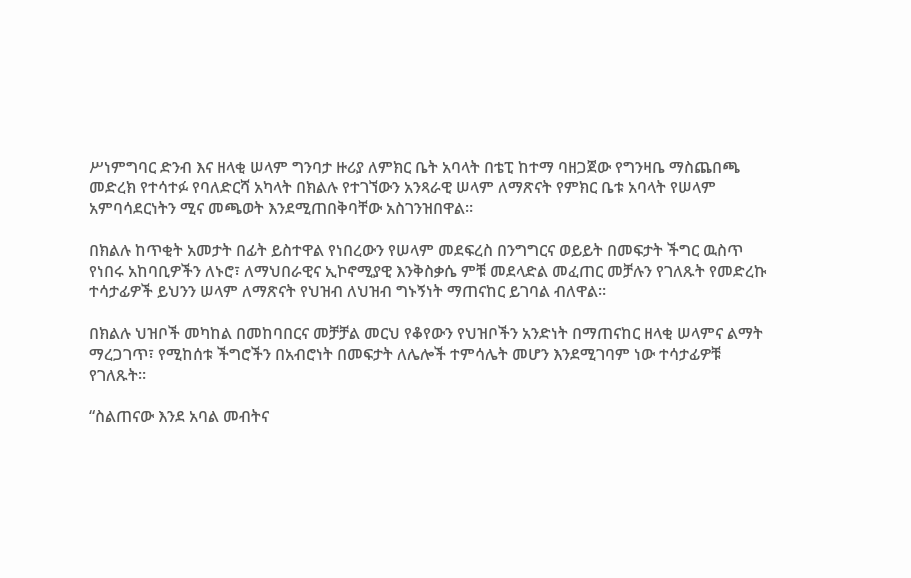ሥነምግባር ድንብ እና ዘላቂ ሠላም ግንባታ ዙሪያ ለምክር ቤት አባላት በቴፒ ከተማ ባዘጋጀው የግንዛቤ ማስጨበጫ መድረክ የተሳተፉ የባለድርሻ አካላት በክልሉ የተገኘውን አንጻራዊ ሠላም ለማጽናት የምክር ቤቱ አባላት የሠላም አምባሳደርነትን ሚና መጫወት እንደሚጠበቅባቸው አስገንዝበዋል።

በክልሉ ከጥቂት አመታት በፊት ይስተዋል የነበረውን የሠላም መደፍረስ በንግግርና ወይይት በመፍታት ችግር ዉስጥ የነበሩ አከባቢዎችን ለኑሮ፣ ለማህበራዊና ኢኮኖሚያዊ እንቅስቃሴ ምቹ መደላድል መፈጠር መቻሉን የገለጹት የመድረኩ ተሳታፊዎች ይህንን ሠላም ለማጽናት የህዝብ ለህዝብ ግኑኝነት ማጠናከር ይገባል ብለዋል።

በክልሉ ህዝቦች መካከል በመከባበርና መቻቻል መርህ የቆየውን የህዝቦችን አንድነት በማጠናከር ዘላቂ ሠላምና ልማት ማረጋገጥ፣ የሚከሰቱ ችግሮችን በአብሮነት በመፍታት ለሌሎች ተምሳሌት መሆን እንደሚገባም ነው ተሳታፊዎቹ የገለጹት።

“ስልጠናው እንደ አባል መብትና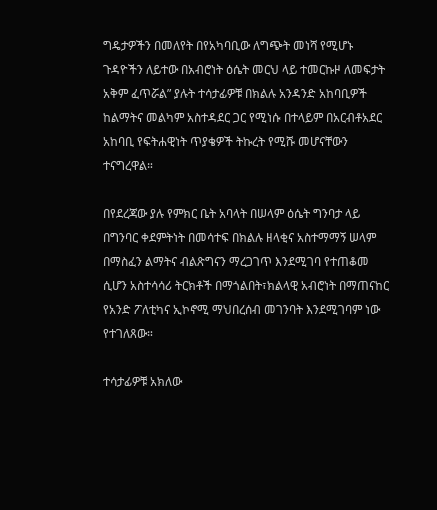ግዴታዎችን በመለየት በየአካባቢው ለግጭት መነሻ የሚሆኑ ጉዳዮችን ለይተው በአብሮነት ዕሴት መርህ ላይ ተመርኩዞ ለመፍታት አቅም ፈጥሯል” ያሉት ተሳታፊዎቹ በክልሉ አንዳንድ አከባቢዎች ከልማትና መልካም አስተዳደር ጋር የሚነሱ በተላይም በአርብቶአደር አከባቢ የፍትሐዊነት ጥያቄዎች ትኩረት የሚሹ መሆናቸውን ተናግረዋል።

በየደረጃው ያሉ የምክር ቤት አባላት በሠላም ዕሴት ግንባታ ላይ በግንባር ቀደምትነት በመሳተፍ በክልሉ ዘላቂና አስተማማኝ ሠላም በማስፈን ልማትና ብልጽግናን ማረጋገጥ እንደሚገባ የተጠቆመ ሲሆን አስተሳሳሪ ትርክቶች በማጎልበት፣ክልላዊ አብሮነት በማጠናከር የአንድ ፖለቲካና ኢኮኖሚ ማህበረሰብ መገንባት እንደሚገባም ነው የተገለጸው።

ተሳታፊዎቹ አክለው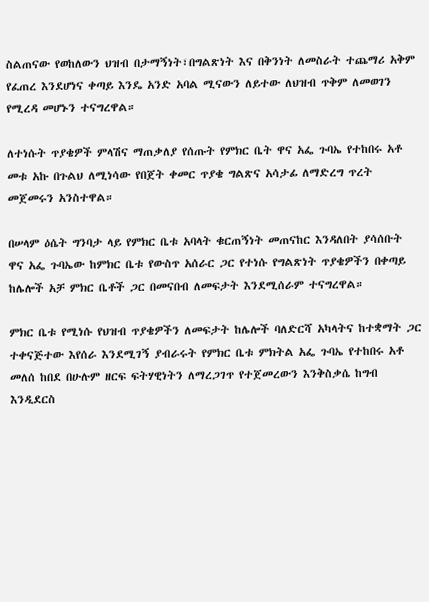ስልጠናው የወከለውን ህዝብ በታማኝነት፣በግልጽነት እና በቅንነት ለመስራት ተጨማሪ አቅም የፈጠረ እንደሆነና ቀጣይ እንዴ አንድ አባል ሚናውን ለይተው ለህዝብ ጥቅም ለመወገን የሚረዳ መሆኑን ተናግረዋል።

ለተነሱት ጥያቄዎች ምላሽና ማጠቃለያ የሰጡት የምክር ቤት ዋና አፌ ጉባኤ የተከበሩ አቶ መቱ አኩ በጉልህ ለሚነሳው የበጀት ቀመር ጥያቄ ግልጽና አሳታፊ ለማድረግ ጥረት መጀመሩን አንስተዋል።

በሠላም ዕሴት ግንባታ ላይ የምክር ቤቱ አባላት ቁርጠኝነት መጠናከር እንዳለበት ያሳሰቡት ዋና አፌ ጉባኤው ከምክር ቤቱ የውስጥ አሰራር ጋር የተነሱ የግልጽነት ጥያቄዎችን በቀጣይ ከሌሎች አቻ ምክር ቤቶች ጋር በመናበብ ለመፍታት እንደሚሰራም ተናግረዋል።

ምክር ቤቱ የሚነሱ የህዝብ ጥያቄዎችን ለመፍታት ከሌሎች ባለድርሻ አካላትና ከተቋማት ጋር ተቀናጅተው እየሰራ እንደሚገኝ ያብራሩት የምክር ቤቱ ምክትል አፌ ጉባኤ የተከበሩ አቶ መለሰ ከበደ በሁሉም ዘርፍ ፍትሃዊነትን ለማረጋገጥ የተጀመረውን እንቅስቃሴ ከግብ እንዲደርስ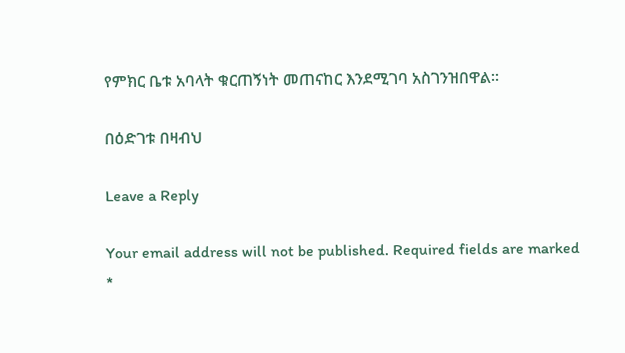የምክር ቤቱ አባላት ቁርጠኝነት መጠናከር እንደሚገባ አስገንዝበዋል።

በዕድገቱ በዛብህ

Leave a Reply

Your email address will not be published. Required fields are marked *